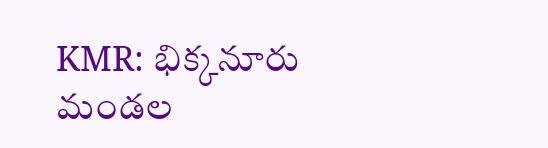KMR: భిక్కనూరు మండల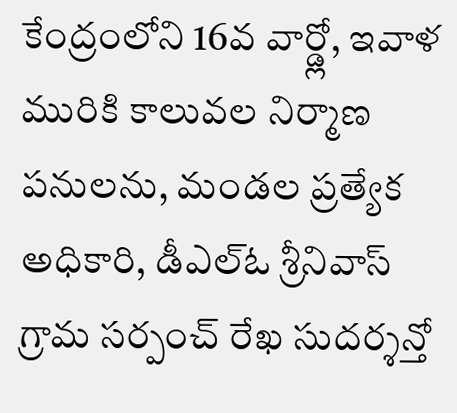కేంద్రంలోని 16వ వార్డ్లో, ఇవాళ మురికి కాలువల నిర్మాణ పనులను, మండల ప్రత్యేక అధికారి, డీఎల్ఓ శ్రీనివాస్ గ్రామ సర్పంచ్ రేఖ సుదర్శన్తో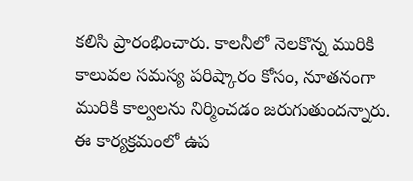కలిసి ప్రారంభించారు. కాలనీలో నెలకొన్న మురికి కాలువల సమస్య పరిష్కారం కోసం, నూతనంగా మురికి కాల్వలను నిర్మించడం జరుగుతుందన్నారు. ఈ కార్యక్రమంలో ఉప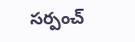సర్పంచ్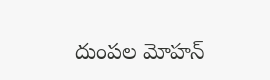దుంపల మోహన్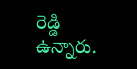రెడ్డి ఉన్నారు.